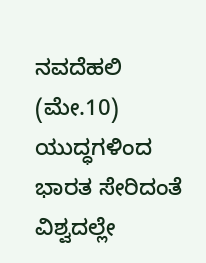ನವದೆಹಲಿ (ಮೇ.10) ಯುದ್ಧಗಳಿಂದ ಭಾರತ ಸೇರಿದಂತೆ ವಿಶ್ವದಲ್ಲೇ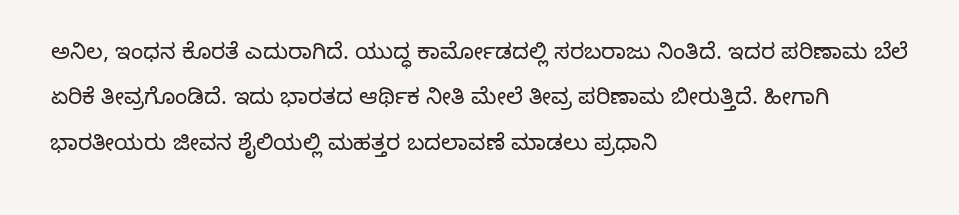ಅನಿಲ, ಇಂಧನ ಕೊರತೆ ಎದುರಾಗಿದೆ. ಯುದ್ಧ ಕಾರ್ಮೋಡದಲ್ಲಿ ಸರಬರಾಜು ನಿಂತಿದೆ. ಇದರ ಪರಿಣಾಮ ಬೆಲೆ ಏರಿಕೆ ತೀವ್ರಗೊಂಡಿದೆ. ಇದು ಭಾರತದ ಆರ್ಥಿಕ ನೀತಿ ಮೇಲೆ ತೀವ್ರ ಪರಿಣಾಮ ಬೀರುತ್ತಿದೆ. ಹೀಗಾಗಿ ಭಾರತೀಯರು ಜೀವನ ಶೈಲಿಯಲ್ಲಿ ಮಹತ್ತರ ಬದಲಾವಣೆ ಮಾಡಲು ಪ್ರಧಾನಿ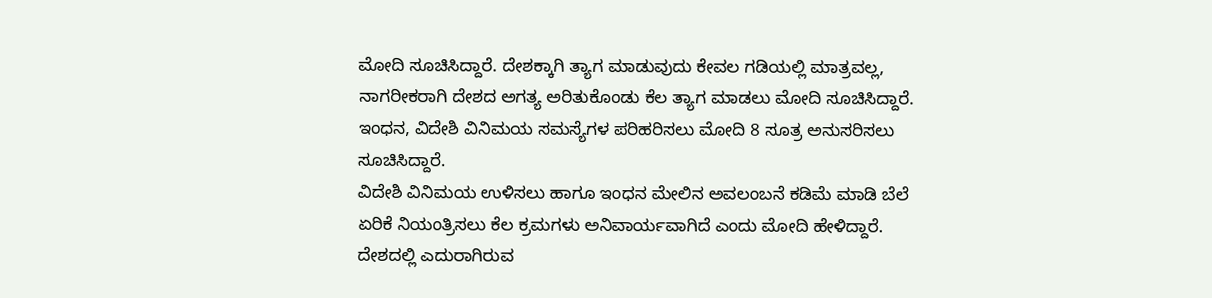ಮೋದಿ ಸೂಚಿಸಿದ್ದಾರೆ. ದೇಶಕ್ಕಾಗಿ ತ್ಯಾಗ ಮಾಡುವುದು ಕೇವಲ ಗಡಿಯಲ್ಲಿ ಮಾತ್ರವಲ್ಲ, ನಾಗರೀಕರಾಗಿ ದೇಶದ ಅಗತ್ಯ ಅರಿತುಕೊಂಡು ಕೆಲ ತ್ಯಾಗ ಮಾಡಲು ಮೋದಿ ಸೂಚಿಸಿದ್ದಾರೆ. ಇಂಧನ, ವಿದೇಶಿ ವಿನಿಮಯ ಸಮಸ್ಯೆಗಳ ಪರಿಹರಿಸಲು ಮೋದಿ 8 ಸೂತ್ರ ಅನುಸರಿಸಲು ಸೂಚಿಸಿದ್ದಾರೆ.
ವಿದೇಶಿ ವಿನಿಮಯ ಉಳಿಸಲು ಹಾಗೂ ಇಂಧನ ಮೇಲಿನ ಅವಲಂಬನೆ ಕಡಿಮೆ ಮಾಡಿ ಬೆಲೆ ಏರಿಕೆ ನಿಯಂತ್ರಿಸಲು ಕೆಲ ಕ್ರಮಗಳು ಅನಿವಾರ್ಯವಾಗಿದೆ ಎಂದು ಮೋದಿ ಹೇಳಿದ್ದಾರೆ. ದೇಶದಲ್ಲಿ ಎದುರಾಗಿರುವ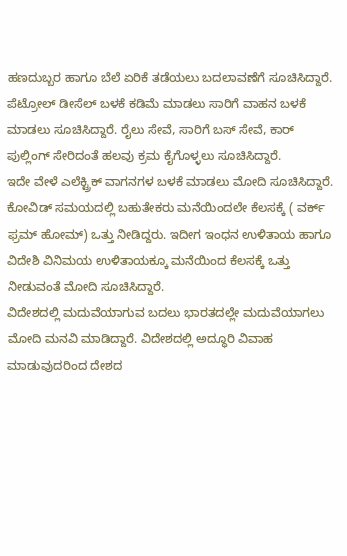ಹಣದುಬ್ಬರ ಹಾಗೂ ಬೆಲೆ ಏರಿಕೆ ತಡೆಯಲು ಬದಲಾವಣೆಗೆ ಸೂಚಿಸಿದ್ದಾರೆ. ಪೆಟ್ರೋಲ್ ಡೀಸೆಲ್ ಬಳಕೆ ಕಡಿಮೆ ಮಾಡಲು ಸಾರಿಗೆ ವಾಹನ ಬಳಕೆ ಮಾಡಲು ಸೂಚಿಸಿದ್ದಾರೆ. ರೈಲು ಸೇವೆ, ಸಾರಿಗೆ ಬಸ್ ಸೇವೆ, ಕಾರ್ ಪುಲ್ಲಿಂಗ್ ಸೇರಿದಂತೆ ಹಲವು ಕ್ರಮ ಕೈಗೊಳ್ಳಲು ಸೂಚಿಸಿದ್ದಾರೆ.
ಇದೇ ವೇಳೆ ಎಲೆಕ್ಟ್ರಿಕ್ ವಾಗನಗಳ ಬಳಕೆ ಮಾಡಲು ಮೋದಿ ಸೂಚಿಸಿದ್ದಾರೆ. ಕೋವಿಡ್ ಸಮಯದಲ್ಲಿ ಬಹುತೇಕರು ಮನೆಯಿಂದಲೇ ಕೆಲಸಕ್ಕೆ ( ವರ್ಕ್ ಫ್ರಮ್ ಹೋಮ್) ಒತ್ತು ನೀಡಿದ್ದರು. ಇದೀಗ ಇಂಧನ ಉಳಿತಾಯ ಹಾಗೂ ವಿದೇಶಿ ವಿನಿಮಯ ಉಳಿತಾಯಕ್ಕೂ ಮನೆಯಿಂದ ಕೆಲಸಕ್ಕೆ ಒತ್ತು ನೀಡುವಂತೆ ಮೋದಿ ಸೂಚಿಸಿದ್ದಾರೆ.
ವಿದೇಶದಲ್ಲಿ ಮದುವೆಯಾಗುವ ಬದಲು ಭಾರತದಲ್ಲೇ ಮದುವೆಯಾಗಲು ಮೋದಿ ಮನವಿ ಮಾಡಿದ್ದಾರೆ. ವಿದೇಶದಲ್ಲಿ ಅದ್ಧೂರಿ ವಿವಾಹ ಮಾಡುವುದರಿಂದ ದೇಶದ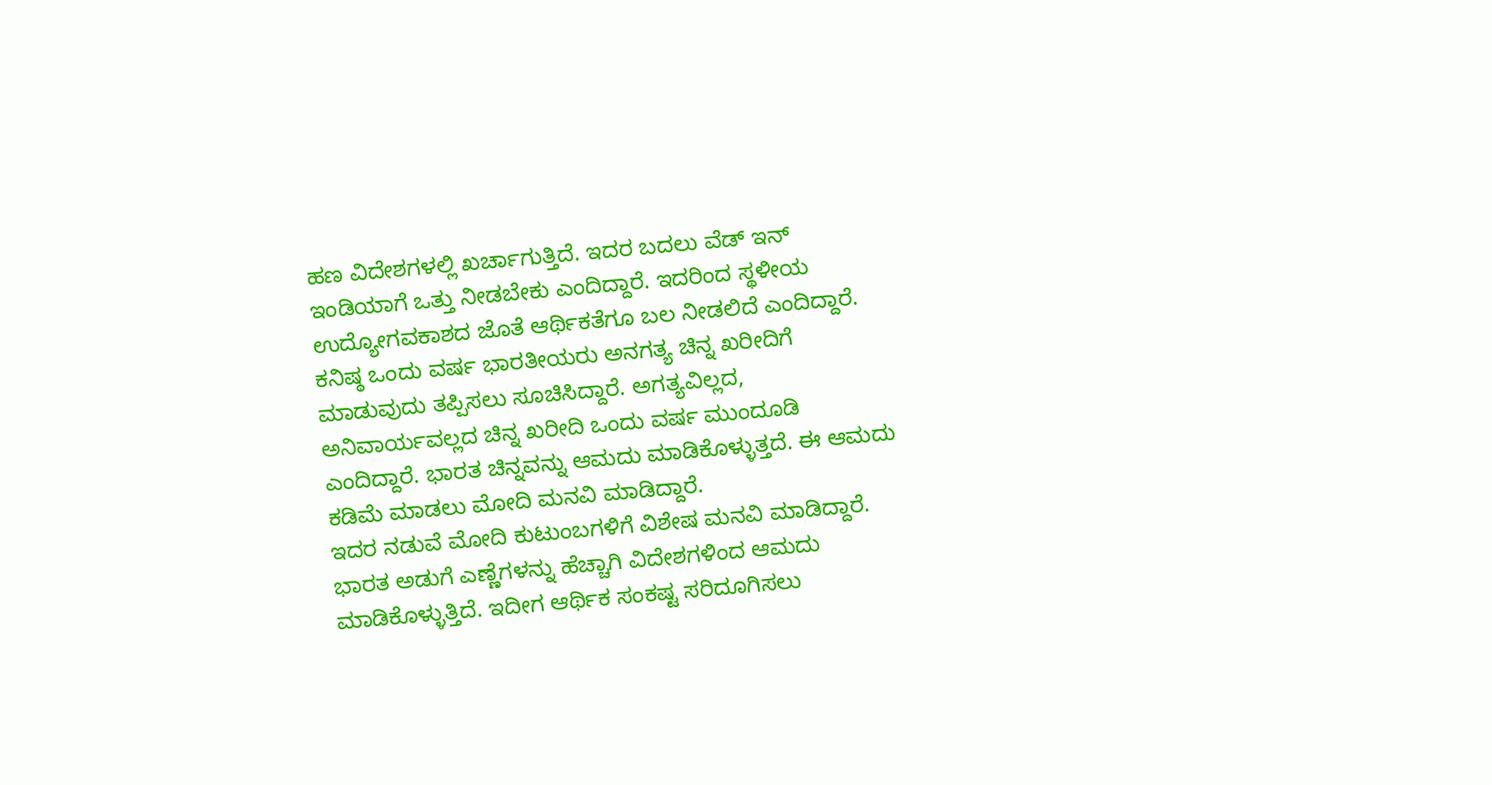ಹಣ ವಿದೇಶಗಳಲ್ಲಿ ಖರ್ಚಾಗುತ್ತಿದೆ. ಇದರ ಬದಲು ವೆಡ್ ಇನ್ ಇಂಡಿಯಾಗೆ ಒತ್ತು ನೀಡಬೇಕು ಎಂದಿದ್ದಾರೆ. ಇದರಿಂದ ಸ್ಥಳೀಯ ಉದ್ಯೋಗವಕಾಶದ ಜೊತೆ ಆರ್ಥಿಕತೆಗೂ ಬಲ ನೀಡಲಿದೆ ಎಂದಿದ್ದಾರೆ.
ಕನಿಷ್ಠ ಒಂದು ವರ್ಷ ಭಾರತೀಯರು ಅನಗತ್ಯ ಚಿನ್ನ ಖರೀದಿಗೆ ಮಾಡುವುದು ತಪ್ಪಿಸಲು ಸೂಚಿಸಿದ್ದಾರೆ. ಅಗತ್ಯವಿಲ್ಲದ, ಅನಿವಾರ್ಯವಲ್ಲದ ಚಿನ್ನ ಖರೀದಿ ಒಂದು ವರ್ಷ ಮುಂದೂಡಿ ಎಂದಿದ್ದಾರೆ. ಭಾರತ ಚಿನ್ನವನ್ನು ಆಮದು ಮಾಡಿಕೊಳ್ಳುತ್ತದೆ. ಈ ಆಮದು ಕಡಿಮೆ ಮಾಡಲು ಮೋದಿ ಮನವಿ ಮಾಡಿದ್ದಾರೆ.
ಇದರ ನಡುವೆ ಮೋದಿ ಕುಟುಂಬಗಳಿಗೆ ವಿಶೇಷ ಮನವಿ ಮಾಡಿದ್ದಾರೆ. ಭಾರತ ಅಡುಗೆ ಎಣ್ಣೆಗಳನ್ನು ಹೆಚ್ಚಾಗಿ ವಿದೇಶಗಳಿಂದ ಆಮದು ಮಾಡಿಕೊಳ್ಳುತ್ತಿದೆ. ಇದೀಗ ಆರ್ಥಿಕ ಸಂಕಷ್ಟ ಸರಿದೂಗಿಸಲು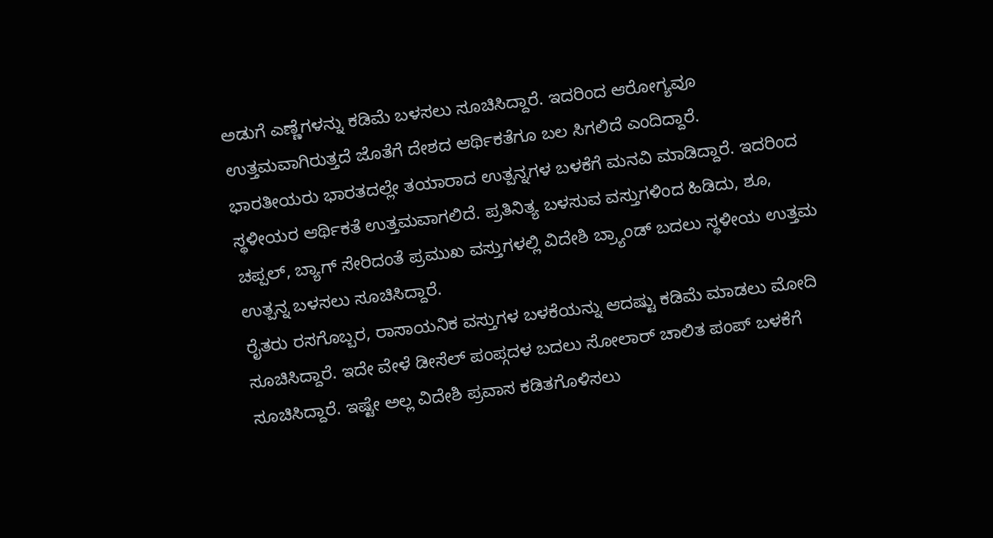ಅಡುಗೆ ಎಣ್ಣೆಗಳನ್ನು ಕಡಿಮೆ ಬಳಸಲು ಸೂಚಿಸಿದ್ದಾರೆ. ಇದರಿಂದ ಆರೋಗ್ಯವೂ ಉತ್ತಮವಾಗಿರುತ್ತದೆ ಜೊತೆಗೆ ದೇಶದ ಆರ್ಥಿಕತೆಗೂ ಬಲ ಸಿಗಲಿದೆ ಎಂದಿದ್ದಾರೆ.
ಭಾರತೀಯರು ಭಾರತದಲ್ಲೇ ತಯಾರಾದ ಉತ್ಪನ್ನಗಳ ಬಳಕೆಗೆ ಮನವಿ ಮಾಡಿದ್ದಾರೆ. ಇದರಿಂದ ಸ್ಥಳೀಯರ ಆರ್ಥಿಕತೆ ಉತ್ತಮವಾಗಲಿದೆ. ಪ್ರತಿನಿತ್ಯ ಬಳಸುವ ವಸ್ತುಗಳಿಂದ ಹಿಡಿದು, ಶೂ, ಚಪ್ಪಲ್, ಬ್ಯಾಗ್ ಸೇರಿದಂತೆ ಪ್ರಮುಖ ವಸ್ತುಗಳಲ್ಲಿ ವಿದೇಶಿ ಬ್ರ್ಯಾಂಡ್ ಬದಲು ಸ್ಥಳೀಯ ಉತ್ತಮ ಉತ್ಪನ್ನ ಬಳಸಲು ಸೂಚಿಸಿದ್ದಾರೆ.
ರೈತರು ರಸಗೊಬ್ಬರ, ರಾಸಾಯನಿಕ ವಸ್ತುಗಳ ಬಳಕೆಯನ್ನು ಆದಷ್ಟು ಕಡಿಮೆ ಮಾಡಲು ಮೋದಿ ಸೂಚಿಸಿದ್ದಾರೆ. ಇದೇ ವೇಳೆ ಡೀಸೆಲ್ ಪಂಪ್ಗದಳ ಬದಲು ಸೋಲಾರ್ ಚಾಲಿತ ಪಂಪ್ ಬಳಕೆಗೆ ಸೂಚಿಸಿದ್ದಾರೆ. ಇಷ್ಟೇ ಅಲ್ಲ ವಿದೇಶಿ ಪ್ರವಾಸ ಕಡಿತಗೊಳಿಸಲು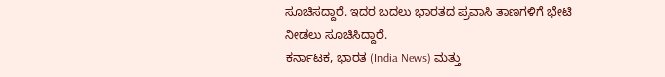ಸೂಚಿಸದ್ದಾರೆ. ಇದರ ಬದಲು ಭಾರತದ ಪ್ರವಾಸಿ ತಾಣಗಳಿಗೆ ಭೇಟಿ ನೀಡಲು ಸೂಚಿಸಿದ್ದಾರೆ.
ಕರ್ನಾಟಕ, ಭಾರತ (India News) ಮತ್ತು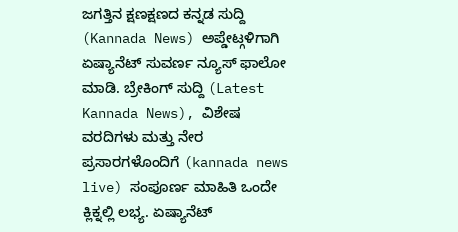ಜಗತ್ತಿನ ಕ್ಷಣಕ್ಷಣದ ಕನ್ನಡ ಸುದ್ದಿ (Kannada News) ಅಪ್ಡೇಟ್ಗಳಿಗಾಗಿ ಏಷ್ಯಾನೆಟ್ ಸುವರ್ಣ ನ್ಯೂಸ್ ಫಾಲೋ ಮಾಡಿ. ಬ್ರೇಕಿಂಗ್ ಸುದ್ದಿ (Latest Kannada News), ವಿಶೇಷ ವರದಿಗಳು ಮತ್ತು ನೇರ ಪ್ರಸಾರಗಳೊಂದಿಗೆ (kannada news live) ಸಂಪೂರ್ಣ ಮಾಹಿತಿ ಒಂದೇ ಕ್ಲಿಕ್ನಲ್ಲಿ ಲಭ್ಯ. ಏಷ್ಯಾನೆಟ್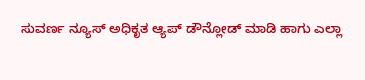ಸುವರ್ಣ ನ್ಯೂಸ್ ಅಧಿಕೃತ ಆ್ಯಪ್ ಡೌನ್ಲೋಡ್ ಮಾಡಿ ಹಾಗು ಎಲ್ಲಾ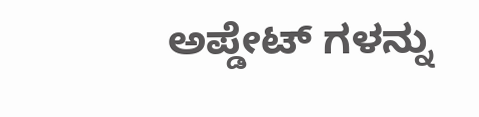ಅಪ್ಡೇಟ್ ಗಳನ್ನು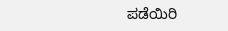ಪಡೆಯಿರಿ